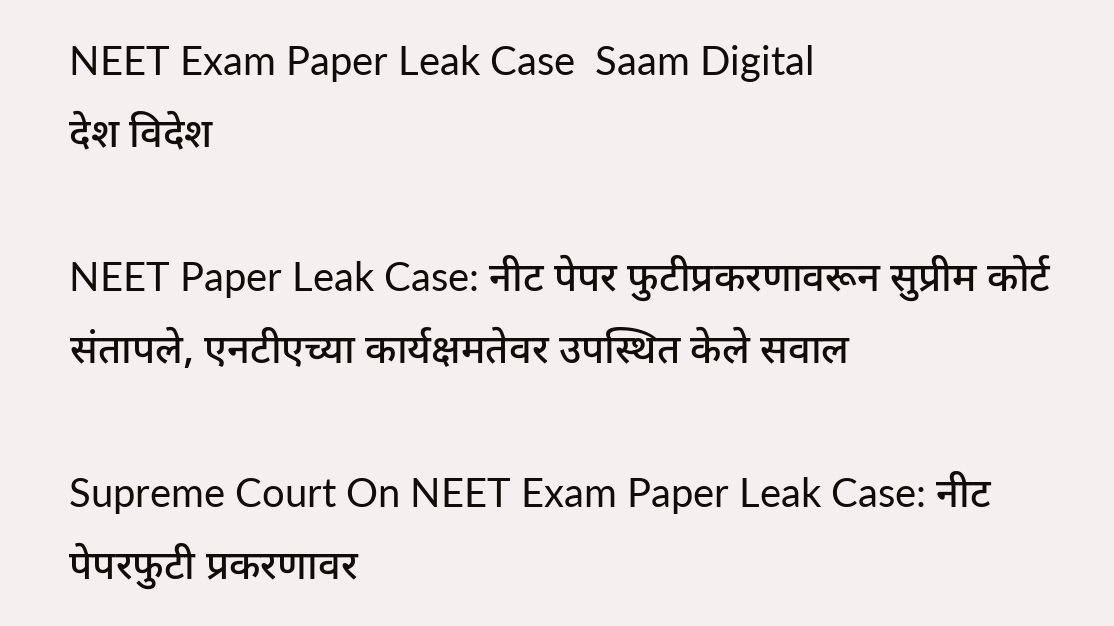NEET Exam Paper Leak Case  Saam Digital
देश विदेश

NEET Paper Leak Case: नीट पेपर फुटीप्रकरणावरून सुप्रीम कोर्ट संतापले, एनटीएच्या कार्यक्षमतेवर उपस्थित केले सवाल

Supreme Court On NEET Exam Paper Leak Case: नीट पेपरफुटी प्रकरणावर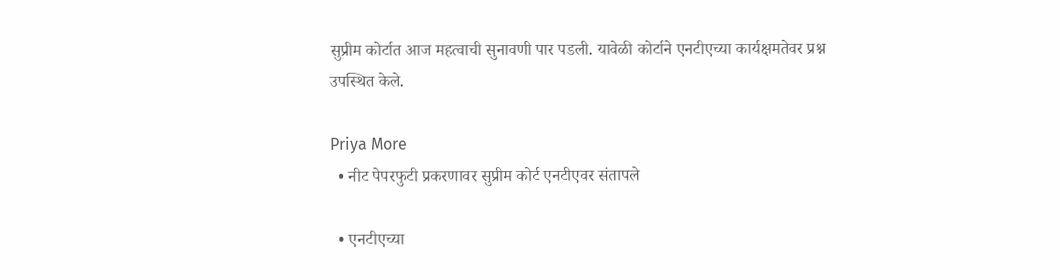सुप्रीम कोर्टात आज महत्वाची सुनावणी पार पडली. यावेळी कोर्टाने एनटीएच्या कार्यक्षमतेवर प्रश्न उपस्थित केले.

Priya More
  • नीट पेपरफुटी प्रकरणावर सुप्रीम कोर्ट एनटीएवर संतापले

  • एनटीएच्या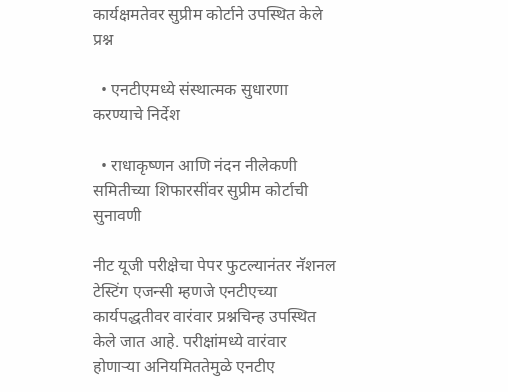कार्यक्षमतेवर सुप्रीम कोर्टाने उपस्थित केले प्रश्न

  • एनटीएमध्ये संस्थात्मक सुधारणा करण्याचे निर्देश

  • राधाकृष्णन आणि नंदन नीलेकणी समितीच्या शिफारसींवर सुप्रीम कोर्टाची सुनावणी

नीट यूजी परीक्षेचा पेपर फुटल्यानंतर नॅशनल टेस्टिंग एजन्सी म्हणजे एनटीएच्या कार्यपद्धतीवर वारंवार प्रश्नचिन्ह उपस्थित केले जात आहे. परीक्षांमध्ये वारंवार होणाऱ्या अनियमिततेमुळे एनटीए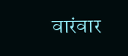वारंवार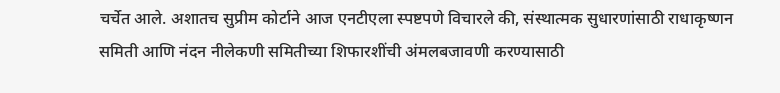चर्चेत आले. अशातच सुप्रीम कोर्टाने आज एनटीएला स्पष्टपणे विचारले की, संस्थात्मक सुधारणांसाठी राधाकृष्णन समिती आणि नंदन नीलेकणी समितीच्या शिफारशींची अंमलबजावणी करण्यासाठी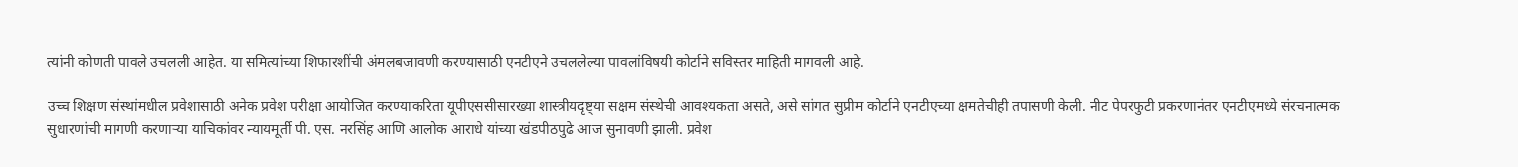त्यांनी कोणती पावले उचलली आहेत. या समित्यांच्या शिफारशींची अंमलबजावणी करण्यासाठी एनटीएने उचललेल्या पावलांविषयी कोर्टाने सविस्तर माहिती मागवली आहे.

उच्च शिक्षण संस्थांमधील प्रवेशासाठी अनेक प्रवेश परीक्षा आयोजित करण्याकरिता यूपीएससीसारख्या शास्त्रीयदृष्ट्या सक्षम संस्थेची आवश्यकता असते, असे सांगत सुप्रीम कोर्टाने एनटीएच्या क्षमतेचीही तपासणी केली. नीट पेपरफुटी प्रकरणानंतर एनटीएमध्ये संरचनात्मक सुधारणांची मागणी करणाऱ्या याचिकांवर न्यायमूर्ती पी. एस. नरसिंह आणि आलोक आराधे यांच्या खंडपीठपुढे आज सुनावणी झाली. प्रवेश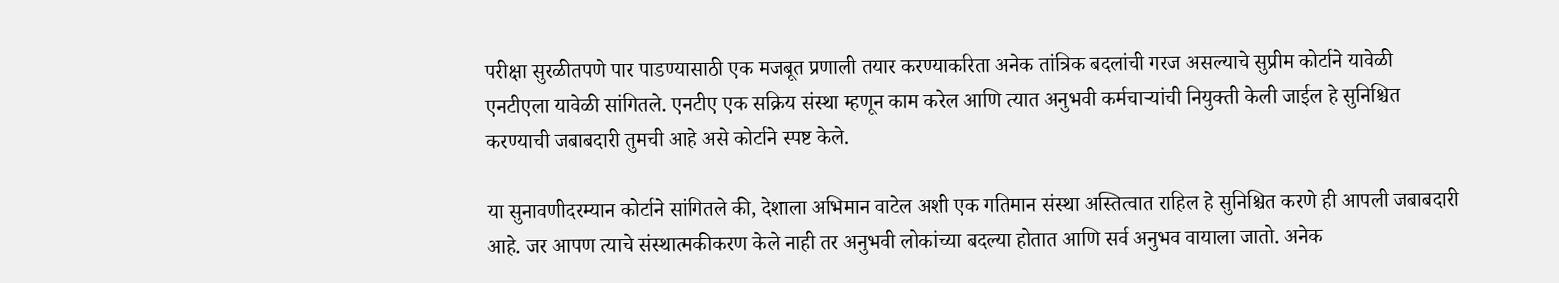परीक्षा सुरळीतपणे पार पाडण्यासाठी एक मजबूत प्रणाली तयार करण्याकरिता अनेक तांत्रिक बदलांची गरज असल्याचे सुप्रीम कोर्टाने यावेळी एनटीएला यावेळी सांगितले. एनटीए एक सक्रिय संस्था म्हणून काम करेल आणि त्यात अनुभवी कर्मचाऱ्यांची नियुक्ती केली जाईल हे सुनिश्चित करण्याची जबाबदारी तुमची आहे असे कोर्टाने स्पष्ट केले.

या सुनावणीदरम्यान कोर्टाने सांगितले की, देशाला अभिमान वाटेल अशी एक गतिमान संस्था अस्तित्वात राहिल हे सुनिश्चित करणे ही आपली जबाबदारी आहे. जर आपण त्याचे संस्थात्मकीकरण केले नाही तर अनुभवी लोकांच्या बदल्या होतात आणि सर्व अनुभव वायाला जातो. अनेक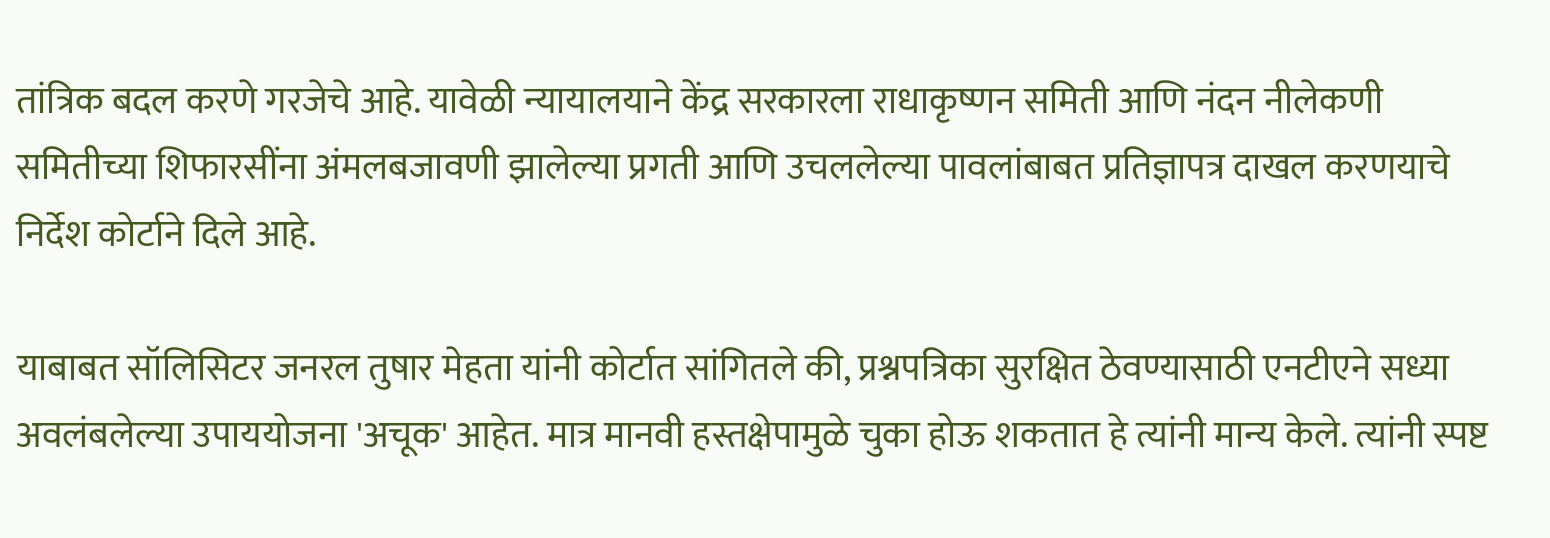तांत्रिक बदल करणे गरजेचे आहे. यावेळी न्यायालयाने केंद्र सरकारला राधाकृष्णन समिती आणि नंदन नीलेकणी समितीच्या शिफारसींना अंमलबजावणी झालेल्या प्रगती आणि उचललेल्या पावलांबाबत प्रतिज्ञापत्र दाखल करणयाचे निर्देश कोर्टाने दिले आहे.

याबाबत सॉलिसिटर जनरल तुषार मेहता यांनी कोर्टात सांगितले की, प्रश्नपत्रिका सुरक्षित ठेवण्यासाठी एनटीएने सध्या अवलंबलेल्या उपाययोजना 'अचूक' आहेत. मात्र मानवी हस्तक्षेपामुळे चुका होऊ शकतात हे त्यांनी मान्य केले. त्यांनी स्पष्ट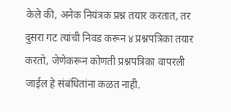केले की, अनेक नियंत्रक प्रश्न तयार करतात, तर दुसरा गट त्यांची निवड करून ४ प्रश्नपत्रिका तयार करतो, जेणेकरून कोणती प्रश्नपत्रिका वापरली जाईल हे संबंधितांना कळत नाही.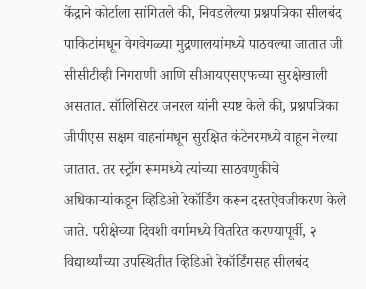केंद्राने कोर्टाला सांगितले की, निवडलेल्या प्रश्नपत्रिका सीलबंद पाकिटांमधून वेगवेगळ्या मुद्रणालयांमध्ये पाठवल्या जातात जी सीसीटीव्ही निगराणी आणि सीआयएसएफच्या सुरक्षेखाली असतात. सॉलिसिटर जनरल यांनी स्पष्ट केले की, प्रश्नपत्रिका जीपीएस सक्षम वाहनांमधून सुरक्षित कंटेनरमध्ये वाहून नेल्या जातात. तर स्ट्रॉग रूममध्ये त्यांच्या साठवणुकीचे अधिकाऱ्यांकडून व्हिडिओ रेकॉर्डिंग करून दस्तऐवजीकरण केले जाते. परीक्षेच्या दिवशी वर्गामध्ये वितरित करण्यापूर्वी, २ विद्यार्थ्यांच्या उपस्थितीत व्हिडिओ रेकॉर्डिंगसह सीलबंद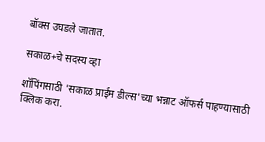बॉक्स उघडले जातात.

सकाळ+चे सदस्य व्हा

शॉपिंगसाठी 'सकाळ प्राईम डील्स'च्या भन्नाट ऑफर्स पाहण्यासाठी क्लिक करा.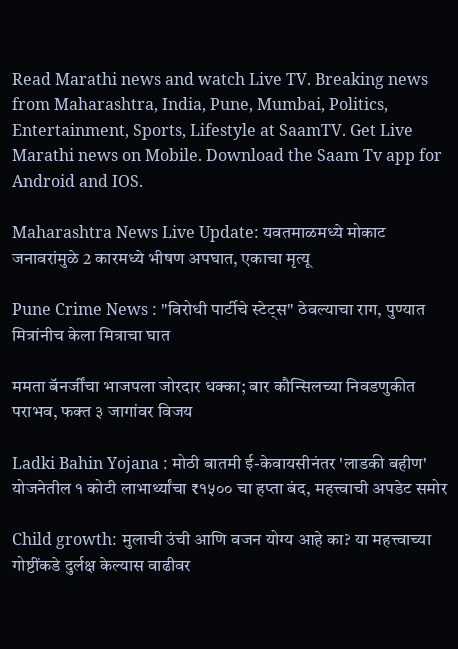Read Marathi news and watch Live TV. Breaking news from Maharashtra, India, Pune, Mumbai, Politics, Entertainment, Sports, Lifestyle at SaamTV. Get Live Marathi news on Mobile. Download the Saam Tv app for Android and IOS.

Maharashtra News Live Update: यवतमाळमध्ये मोकाट जनावरांमुळे 2 कारमध्ये भीषण अपघात, एकाचा मृत्यू

Pune Crime News : "विरोधी पार्टीचे स्टेट्स" ठेवल्याचा राग, पुण्यात मित्रांनीच केला मित्राचा घात

ममता बॅनर्जींचा भाजपला जोरदार धक्का; बार कौन्सिलच्या निवडणुकीत पराभव, फक्त ३ जागांवर विजय

Ladki Bahin Yojana : मोठी बातमी ई-केवायसीनंतर 'लाडकी बहीण' योजनेतील १ कोटी लाभार्थ्यांचा ₹१५०० चा हप्ता बंद, महत्त्वाची अपडेट समोर

Child growth: मुलाची उंची आणि वजन योग्य आहे का? या महत्त्वाच्या गोष्टींकडे दुर्लक्ष केल्यास वाढीवर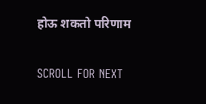होऊ शकतो परिणाम

SCROLL FOR NEXT